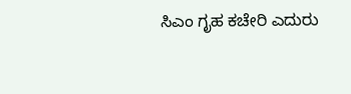ಸಿಎಂ ಗೃಹ ಕಚೇರಿ ಎದುರು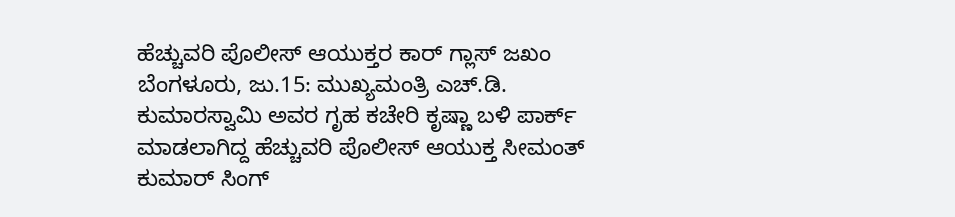ಹೆಚ್ಚುವರಿ ಪೊಲೀಸ್ ಆಯುಕ್ತರ ಕಾರ್ ಗ್ಲಾಸ್ ಜಖಂ
ಬೆಂಗಳೂರು, ಜು.15: ಮುಖ್ಯಮಂತ್ರಿ ಎಚ್.ಡಿ. ಕುಮಾರಸ್ವಾಮಿ ಅವರ ಗೃಹ ಕಚೇರಿ ಕೃಷ್ಣಾ ಬಳಿ ಪಾರ್ಕ್ ಮಾಡಲಾಗಿದ್ದ ಹೆಚ್ಚುವರಿ ಪೊಲೀಸ್ ಆಯುಕ್ತ ಸೀಮಂತ್ ಕುಮಾರ್ ಸಿಂಗ್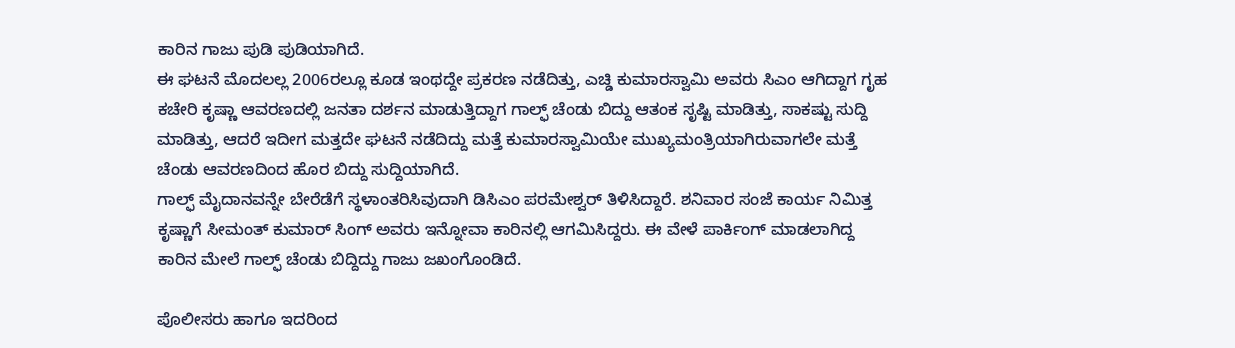ಕಾರಿನ ಗಾಜು ಪುಡಿ ಪುಡಿಯಾಗಿದೆ.
ಈ ಘಟನೆ ಮೊದಲಲ್ಲ 2006ರಲ್ಲೂ ಕೂಡ ಇಂಥದ್ದೇ ಪ್ರಕರಣ ನಡೆದಿತ್ತು, ಎಚ್ಡಿ ಕುಮಾರಸ್ವಾಮಿ ಅವರು ಸಿಎಂ ಆಗಿದ್ದಾಗ ಗೃಹ ಕಚೇರಿ ಕೃಷ್ಣಾ ಆವರಣದಲ್ಲಿ ಜನತಾ ದರ್ಶನ ಮಾಡುತ್ತಿದ್ದಾಗ ಗಾಲ್ಫ್ ಚೆಂಡು ಬಿದ್ದು ಆತಂಕ ಸೃಷ್ಟಿ ಮಾಡಿತ್ತು, ಸಾಕಷ್ಟು ಸುದ್ದಿ ಮಾಡಿತ್ತು, ಆದರೆ ಇದೀಗ ಮತ್ತದೇ ಘಟನೆ ನಡೆದಿದ್ದು ಮತ್ತೆ ಕುಮಾರಸ್ವಾಮಿಯೇ ಮುಖ್ಯಮಂತ್ರಿಯಾಗಿರುವಾಗಲೇ ಮತ್ತೆ ಚೆಂಡು ಆವರಣದಿಂದ ಹೊರ ಬಿದ್ದು ಸುದ್ದಿಯಾಗಿದೆ.
ಗಾಲ್ಫ್ ಮೈದಾನವನ್ನೇ ಬೇರೆಡೆಗೆ ಸ್ಥಳಾಂತರಿಸಿವುದಾಗಿ ಡಿಸಿಎಂ ಪರಮೇಶ್ವರ್ ತಿಳಿಸಿದ್ದಾರೆ. ಶನಿವಾರ ಸಂಜೆ ಕಾರ್ಯ ನಿಮಿತ್ತ ಕೃಷ್ಣಾಗೆ ಸೀಮಂತ್ ಕುಮಾರ್ ಸಿಂಗ್ ಅವರು ಇನ್ನೋವಾ ಕಾರಿನಲ್ಲಿ ಆಗಮಿಸಿದ್ದರು. ಈ ವೇಳೆ ಪಾರ್ಕಿಂಗ್ ಮಾಡಲಾಗಿದ್ದ ಕಾರಿನ ಮೇಲೆ ಗಾಲ್ಫ್ ಚೆಂಡು ಬಿದ್ದಿದ್ದು ಗಾಜು ಜಖಂಗೊಂಡಿದೆ.

ಪೊಲೀಸರು ಹಾಗೂ ಇದರಿಂದ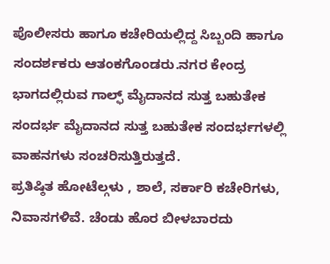ಪೊಲೀಸರು ಹಾಗೂ ಕಚೇರಿಯಲ್ಲಿದ್ದ ಸಿಬ್ಬಂದಿ ಹಾಗೂ ಸಂದರ್ಶಕರು ಆತಂಕಗೊಂಡರು.ನಗರ ಕೇಂದ್ರ ಭಾಗದಲ್ಲಿರುವ ಗಾಲ್ಫ್ ಮೈದಾನದ ಸುತ್ತ ಬಹುತೇಕ ಸಂದರ್ಭ ಮೈದಾನದ ಸುತ್ತ ಬಹುತೇಕ ಸಂದರ್ಭಗಳಲ್ಲಿ ವಾಹನಗಳು ಸಂಚರಿಸುತ್ತಿರುತ್ತದೆ.
ಪ್ರತಿಷ್ಠಿತ ಹೋಟೆಲ್ಗಳು , ಶಾಲೆ, ಸರ್ಕಾರಿ ಕಚೇರಿಗಳು, ನಿವಾಸಗಳಿವೆ. ಚೆಂಡು ಹೊರ ಬೀಳಬಾರದು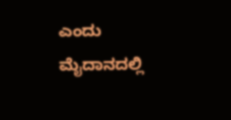ಎಂದು ಮೈದಾನದಲ್ಲಿ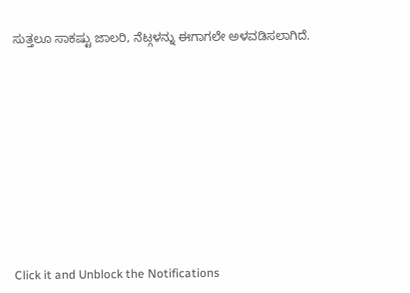ಸುತ್ತಲೂ ಸಾಕಷ್ಟು ಜಾಲರಿ, ನೆಟ್ಗಳನ್ನು ಈಗಾಗಲೇ ಅಳವಡಿಸಲಾಗಿದೆ.












Click it and Unblock the Notifications